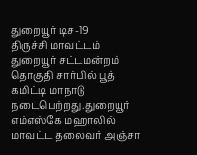துறையூர் டிச-19
திருச்சி மாவட்டம் துறையூர் சட்டமன்றம் தொகுதி சார்பில் பூத் கமிட்டி மாநாடு நடைபெற்றது.துறையூர் எம்எஸ்கே மஹாலில் மாவட்ட தலைவர் அஞ்சா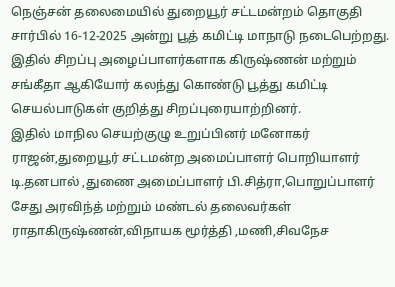நெஞ்சன் தலைமையில் துறையூர் சட்டமன்றம் தொகுதி சார்பில் 16-12-2025 அன்று பூத் கமிட்டி மாநாடு நடைபெற்றது.
இதில் சிறப்பு அழைப்பாளர்களாக கிருஷ்ணன் மற்றும் சங்கீதா ஆகியோர் கலந்து கொண்டு பூத்து கமிட்டி செயல்பாடுகள் குறித்து சிறப்புரையாற்றினர்.
இதில் மாநில செயற்குழு உறுப்பினர் மனோகர் ராஜன்,துறையூர் சட்டமன்ற அமைப்பாளர் பொறியாளர் டி.தனபால் ,துணை அமைப்பாளர் பி.சித்ரா,பொறுப்பாளர் சேது அரவிந்த் மற்றும் மண்டல் தலைவர்கள் ராதாகிருஷ்ணன்,விநாயக மூர்த்தி ,மணி,சிவநேச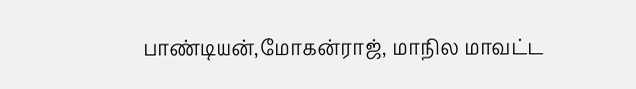பாண்டியன்,மோகன்ராஜ், மாநில மாவட்ட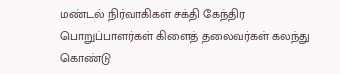மண்டல் நிர்வாகிகள் சக்தி கேந்திர பொறுப்பாளர்கள் கிளைத் தலைவர்கள் கலந்து கொண்டு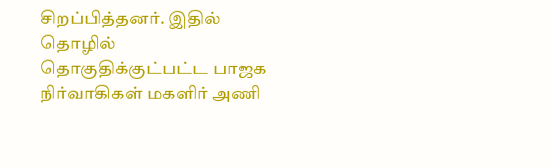சிறப்பித்தனர். இதில் தொழில் தொகுதிக்குட்பட்ட பாஜக நிர்வாகிகள் மகளிர் அணி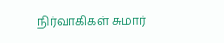நிர்வாகிகள் சுமார்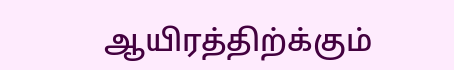ஆயிரத்திற்க்கும்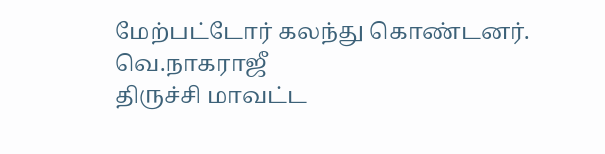மேற்பட்டோர் கலந்து கொண்டனர்.
வெ.நாகராஜீ
திருச்சி மாவட்ட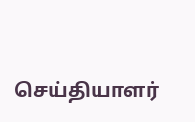செய்தியாளர்